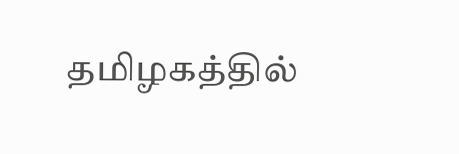தமிழகத்தில்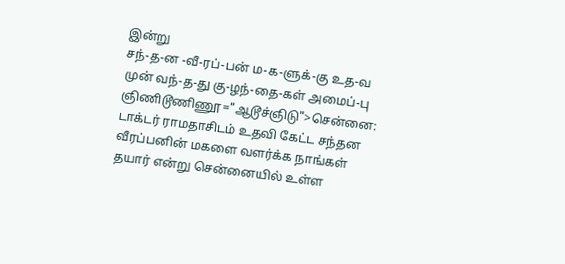இன்று
சந்-த-ன -வீ-ரப்-பன் ம-க-ளுக்-கு உத-வ முன் வந்-த-து கு-ழந்-தை-கள் அமைப்-பு
ஞிணிடூணிணூ="ஆடூச்ஞிடு">சென்னை:
டாக்டர் ராமதாசிடம் உதவி கேட்ட சந்தன வீரப்பனின் மகளை வளர்க்க நாங்கள் தயார் என்று சென்னையில் உள்ள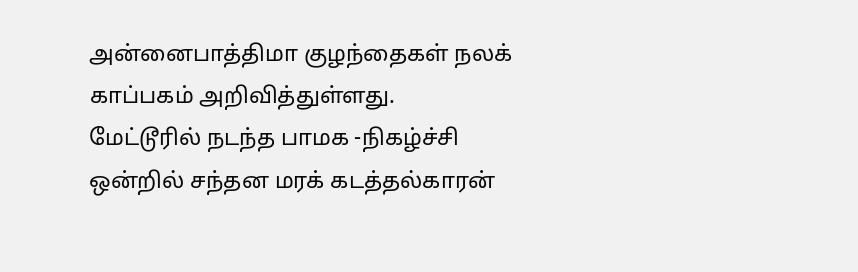அன்னைபாத்திமா குழந்தைகள் நலக் காப்பகம் அறிவித்துள்ளது.
மேட்டூரில் நடந்த பாமக -நிகழ்ச்சி ஒன்றில் சந்தன மரக் கடத்தல்காரன்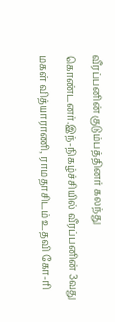வீரப்பனின் குடும்பத்தினர் கலந்து கொண்டனர்.இந்-நிகழ்ச்சியில் வீரப்பனின் 3வது மகள் வித்யாராணி, ராமதாசிடம் உதவி கோ-ரி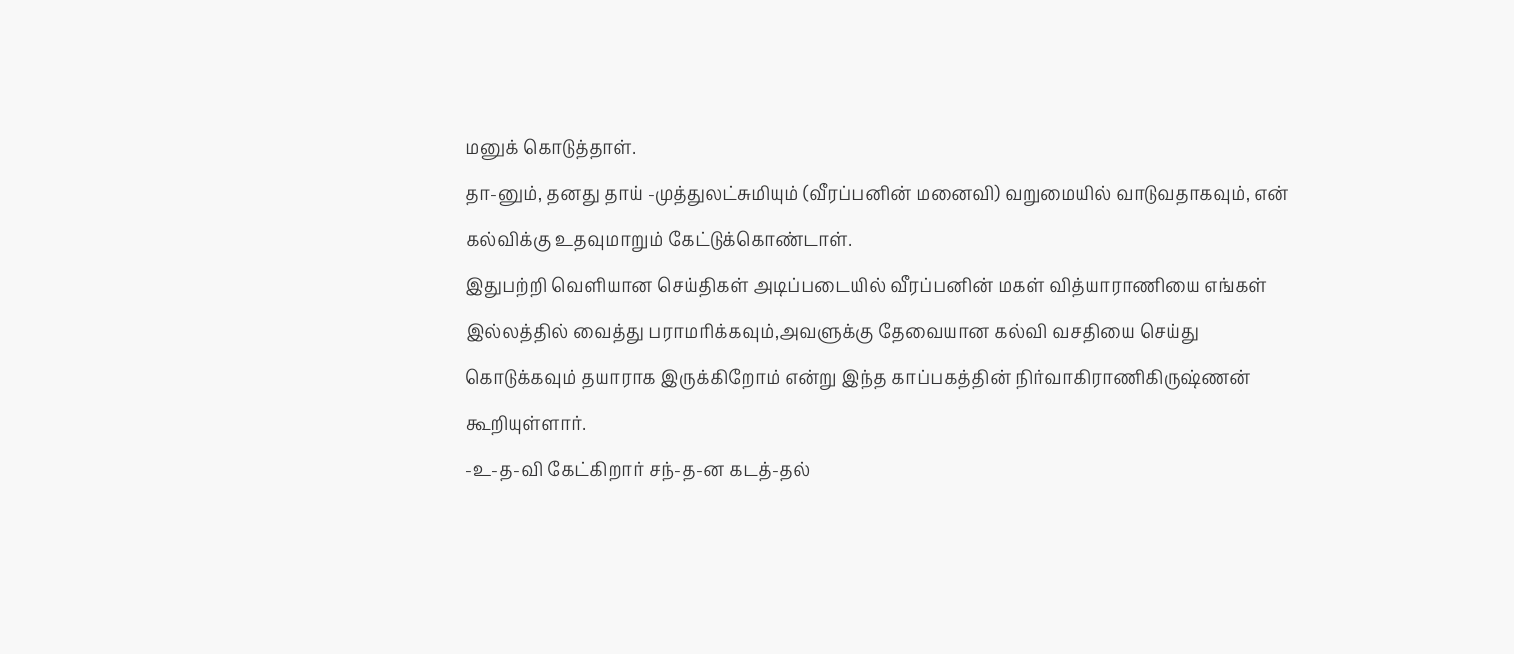மனுக் கொடுத்தாள்.
தா-னும், தனது தாய் -முத்துலட்சுமியும் (வீரப்பனின் மனைவி) வறுமையில் வாடுவதாகவும், என் கல்விக்கு உதவுமாறும் கேட்டுக்கொண்டாள்.
இதுபற்றி வெளியான செய்திகள் அடிப்படையில் வீரப்பனின் மகள் வித்யாராணியை எங்கள் இல்லத்தில் வைத்து பராமரிக்கவும்,அவளுக்கு தேவையான கல்வி வசதியை செய்து கொடுக்கவும் தயாராக இருக்கிறோம் என்று இந்த காப்பகத்தின் நிர்வாகிராணிகிருஷ்ணன் கூறியுள்ளார்.
-உ-த-வி கேட்கிறார் சந்-த-ன கடத்-தல்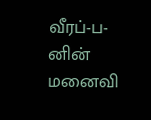வீரப்-ப-னின் மனைவி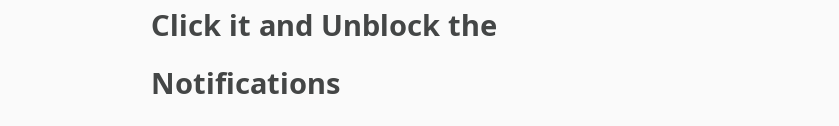Click it and Unblock the Notifications